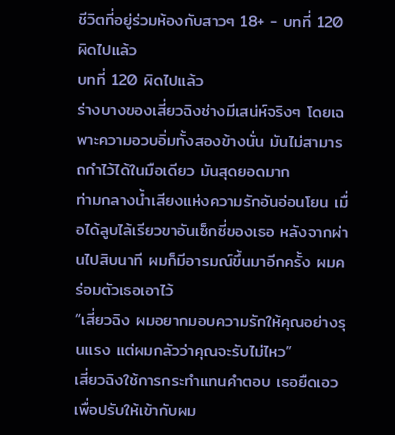ชีวิตที่อยู่ร่วมห้องกับสาวๆ 18+ - บทที่ 120 ผิดไปแล้ว
บทที่ 120 ผิดไปแล้ว
ร่างบางของเสี่ยวฉิงช่างมีเสน่ห์จริงๆ โดยเฉพาะความอวบอิ่มทั้งสองข้างนั่น มันไม่สามารถกำไว้ได้ในมือเดียว มันสุดยอดมาก
ท่ามกลางน้ำเสียงแห่งความรักอันอ่อนโยน เมื่อได้ลูบไล้เรียวขาอันเซ็กซี่ของเธอ หลังจากผ่านไปสิบนาที ผมก็มีอารมณ์ขึ้นมาอีกครั้ง ผมคร่อมตัวเธอเอาไว้
“เสี่ยวฉิง ผมอยากมอบความรักให้คุณอย่างรุนแรง แต่ผมกลัวว่าคุณจะรับไม่ไหว”
เสี่ยวฉิงใช้การกระทำแทนคำตอบ เธอยืดเอวเพื่อปรับให้เข้ากับผม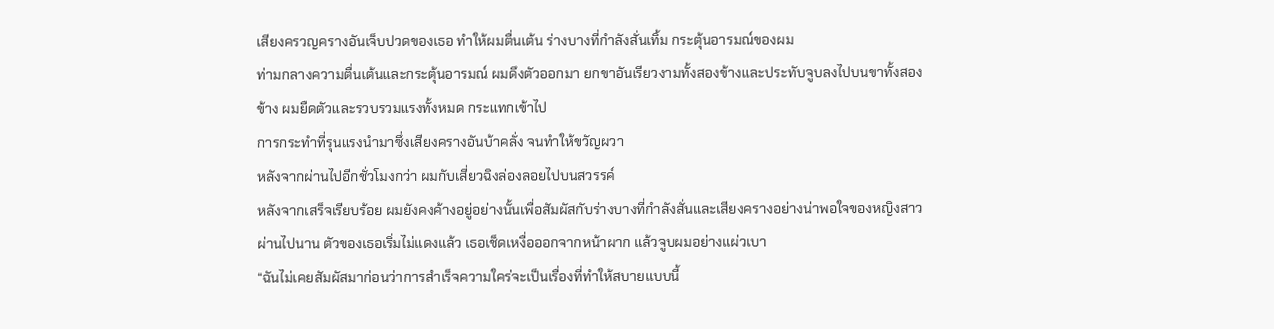เสียงครวญครางอันเจ็บปวดของเธอ ทำให้ผมตื่นเต้น ร่างบางที่กำลังสั่นเทิ้ม กระตุ้นอารมณ์ของผม
ท่ามกลางความตื่นเต้นและกระตุ้นอารมณ์ ผมดึงตัวออกมา ยกขาอันเรียวงามทั้งสองข้างและประทับจูบลงไปบนขาทั้งสองข้าง ผมยืดตัวและรวบรวมแรงทั้งหมด กระแทกเข้าไป
การกระทำที่รุนแรงนำมาซึ่งเสียงครางอันบ้าคลั่ง จนทำให้ขวัญผวา
หลังจากผ่านไปอีกชั่วโมงกว่า ผมกับเสี่ยวฉิงล่องลอยไปบนสวรรค์
หลังจากเสร็จเรียบร้อย ผมยังคงค้างอยู่อย่างนั้นเพื่อสัมผัสกับร่างบางที่กำลังสั่นและเสียงครางอย่างน่าพอใจของหญิงสาว
ผ่านไปนาน ตัวของเธอเริ่มไม่แดงแล้ว เธอเช็ดเหงื่อออกจากหน้าผาก แล้วจูบผมอย่างแผ่วเบา
“ฉันไม่เคยสัมผัสมาก่อนว่าการสำเร็จความใคร่จะเป็นเรื่องที่ทำให้สบายแบบนี้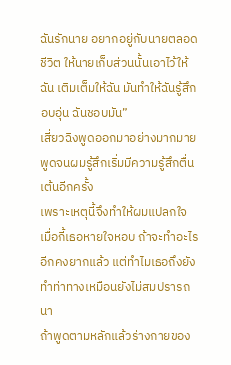ฉันรักนาย อยากอยู่กับนายตลอดชีวิต ให้นายเก็บส่วนนั้นเอาไว้ให้ฉัน เติมเต็มให้ฉัน มันทำให้ฉันรู้สึกอบอุ่น ฉันชอบมัน”
เสี่ยวฉิงพูดออกมาอย่างมากมาย พูดจนผมรู้สึกเริ่มมีความรู้สึกตื่นเต้นอีกครั้ง
เพราะเหตุนี้จึงทำให้ผมแปลกใจ เมื่อกี้เธอหายใจหอบ ถ้าจะทำอะไรอีกคงยากแล้ว แต่ทำไมเธอถึงยังทำท่าทางเหมือนยังไม่สมปรารถนา
ถ้าพูดตามหลักแล้วร่างกายของ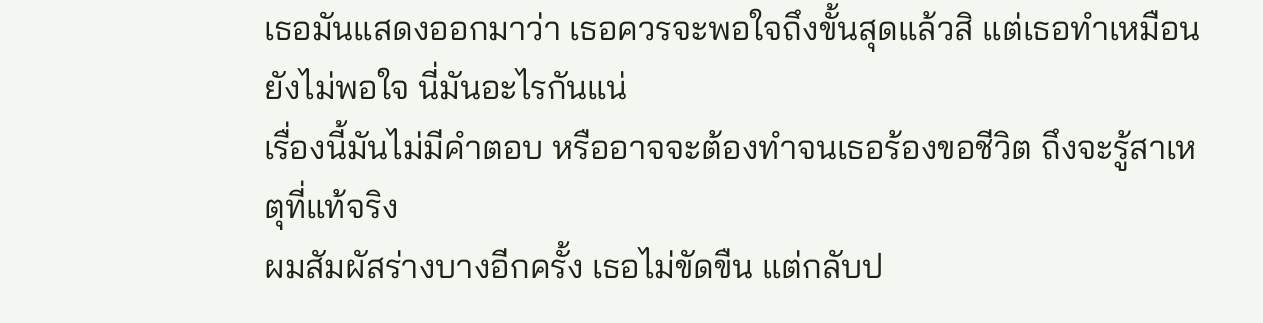เธอมันแสดงออกมาว่า เธอควรจะพอใจถึงขั้นสุดแล้วสิ แต่เธอทำเหมือนยังไม่พอใจ นี่มันอะไรกันแน่
เรื่องนี้มันไม่มีคำตอบ หรืออาจจะต้องทำจนเธอร้องขอชีวิต ถึงจะรู้สาเหตุที่แท้จริง
ผมสัมผัสร่างบางอีกครั้ง เธอไม่ขัดขืน แต่กลับป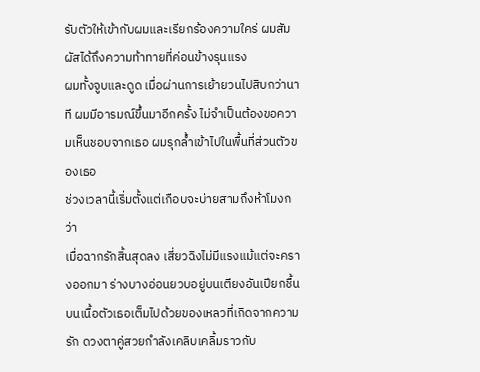รับตัวให้เข้ากับผมและเรียกร้องความใคร่ ผมสัมผัสได้ถึงความท้าทายที่ค่อนข้างรุนแรง
ผมทั้งจูบและดูด เมื่อผ่านการเย้ายวนไปสิบกว่านาที ผมมีอารมณ์ขึ้นมาอีกครั้ง ไม่จำเป็นต้องขอความเห็นชอบจากเธอ ผมรุกล้ำเข้าไปในพื้นที่ส่วนตัวของเธอ
ช่วงเวลานี้เริ่มตั้งแต่เกือบจะบ่ายสามถึงห้าโมงกว่า
เมื่อฉากรักสิ้นสุดลง เสี่ยวฉิงไม่มีแรงแม้แต่จะครางออกมา ร่างบางอ่อนยวบอยู่บนเตียงอันเปียกชื้น บนเนื้อตัวเธอเต็มไปด้วยของเหลวที่เกิดจากความรัก ดวงตาคู่สวยกำลังเคลิบเคลิ้มราวกับ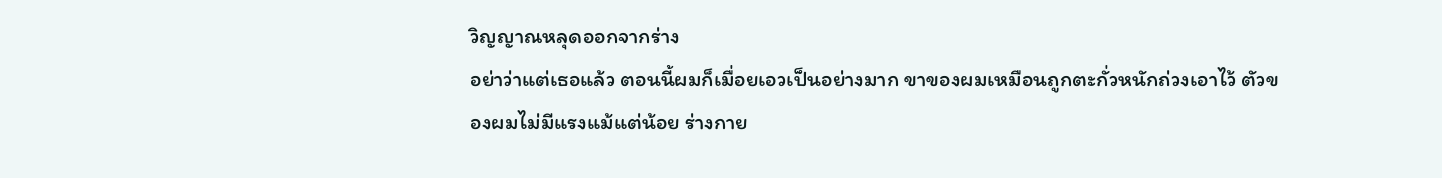วิญญาณหลุดออกจากร่าง
อย่าว่าแต่เธอแล้ว ตอนนี้ผมก็เมื่อยเอวเป็นอย่างมาก ขาของผมเหมือนถูกตะกั่วหนักถ่วงเอาไว้ ตัวของผมไม่มีแรงแม้แต่น้อย ร่างกาย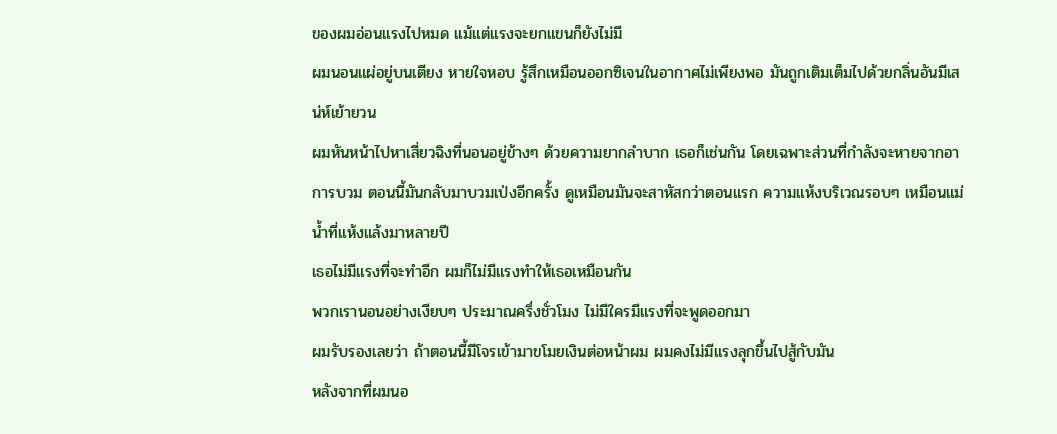ของผมอ่อนแรงไปหมด แม้แต่แรงจะยกแขนก็ยังไม่มี
ผมนอนแผ่อยู่บนเตียง หายใจหอบ รู้สึกเหมือนออกซิเจนในอากาศไม่เพียงพอ มันถูกเติมเต็มไปด้วยกลิ่นอันมีเสน่ห์เย้ายวน
ผมหันหน้าไปหาเสี่ยวฉิงที่นอนอยู่ข้างๆ ด้วยความยากลำบาก เธอก็เช่นกัน โดยเฉพาะส่วนที่กำลังจะหายจากอาการบวม ตอนนี้มันกลับมาบวมเป่งอีกครั้ง ดูเหมือนมันจะสาหัสกว่าตอนแรก ความแห้งบริเวณรอบๆ เหมือนแม่น้ำที่แห้งแล้งมาหลายปี
เธอไม่มีแรงที่จะทำอีก ผมก็ไม่มีแรงทำให้เธอเหมือนกัน
พวกเรานอนอย่างเงียบๆ ประมาณครึ่งชั่วโมง ไม่มีใครมีแรงที่จะพูดออกมา
ผมรับรองเลยว่า ถ้าตอนนี้มีโจรเข้ามาขโมยเงินต่อหน้าผม ผมคงไม่มีแรงลุกขึ้นไปสู้กับมัน
หลังจากที่ผมนอ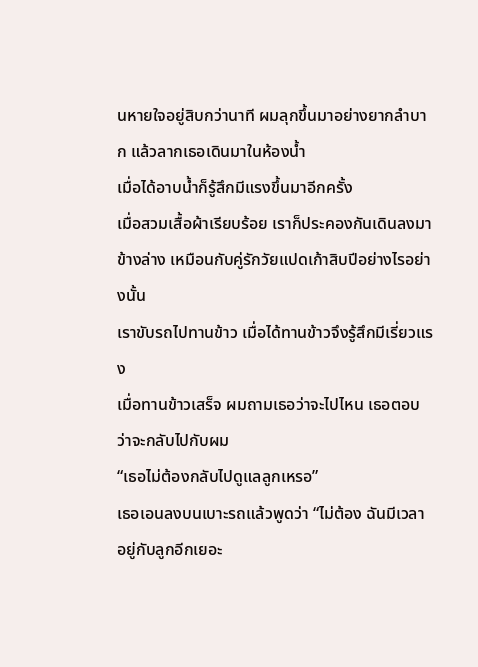นหายใจอยู่สิบกว่านาที ผมลุกขึ้นมาอย่างยากลำบาก แล้วลากเธอเดินมาในห้องน้ำ
เมื่อได้อาบน้ำก็รู้สึกมีแรงขึ้นมาอีกครั้ง
เมื่อสวมเสื้อผ้าเรียบร้อย เราก็ประคองกันเดินลงมาข้างล่าง เหมือนกับคู่รักวัยแปดเก้าสิบปีอย่างไรอย่างนั้น
เราขับรถไปทานข้าว เมื่อได้ทานข้าวจึงรู้สึกมีเรี่ยวแรง
เมื่อทานข้าวเสร็จ ผมถามเธอว่าจะไปไหน เธอตอบว่าจะกลับไปกับผม
“เธอไม่ต้องกลับไปดูแลลูกเหรอ”
เธอเอนลงบนเบาะรถแล้วพูดว่า “ไม่ต้อง ฉันมีเวลาอยู่กับลูกอีกเยอะ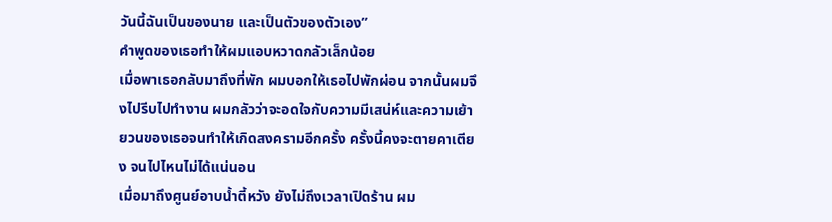วันนี้ฉันเป็นของนาย และเป็นตัวของตัวเอง”
คำพูดของเธอทำให้ผมแอบหวาดกลัวเล็กน้อย
เมื่อพาเธอกลับมาถึงที่พัก ผมบอกให้เธอไปพักผ่อน จากนั้นผมจึงไปรีบไปทำงาน ผมกลัวว่าจะอดใจกับความมีเสน่ห์และความเย้ายวนของเธอจนทำให้เกิดสงครามอีกครั้ง ครั้งนี้คงจะตายคาเตียง จนไปไหนไม่ได้แน่นอน
เมื่อมาถึงศูนย์อาบน้ำตี้หวัง ยังไม่ถึงเวลาเปิดร้าน ผม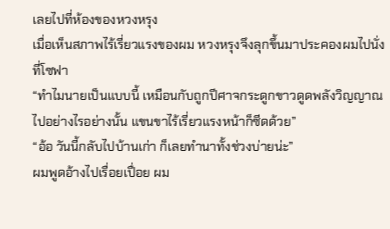เลยไปที่ห้องของหวงหรุง
เมื่อเห็นสภาพไร้เรี่ยวแรงของผม หวงหรุงจึงลุกขึ้นมาประคองผมไปนั่งที่โซฟา
“ทำไมนายเป็นแบบนี้ เหมือนกับถูกปีศาจกระดูกขาวดูดพลังวิญญาณไปอย่างไรอย่างนั้น แขนขาไร้เรี่ยวแรงหน้าก็ซีดด้วย”
“อ้อ วันนี้กลับไปบ้านเก่า ก็เลยทำนาทั้งช่วงบ่ายน่ะ”
ผมพูดอ้างไปเรื่อยเปื่อย ผม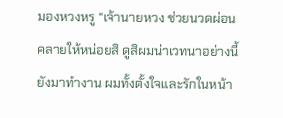มองหวงหรู “เจ้านายหวง ช่วยนวดผ่อนคลายให้หน่อยสิ ดูสิผมน่าเวทนาอย่างนี้ยังมาทำงาน ผมทั้งตั้งใจและรักในหน้า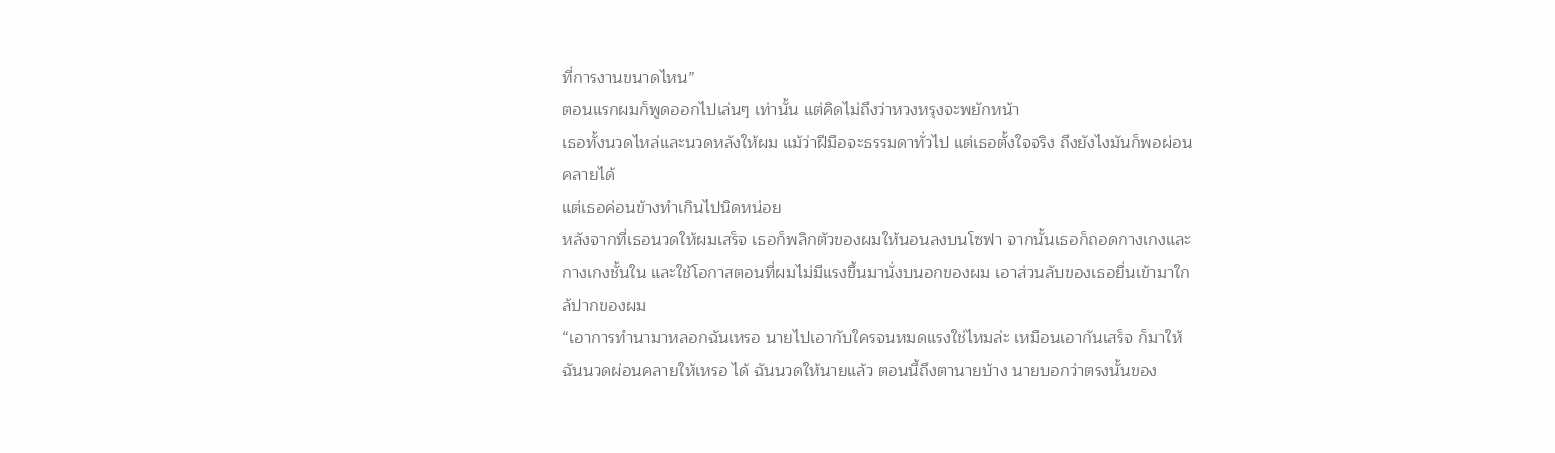ที่การงานขนาดไหน”
ตอนแรกผมก็พูดออกไปเล่นๆ เท่านั้น แต่คิดไม่ถึงว่าหวงหรุงจะพยักหน้า
เธอทั้งนวดไหล่และนวดหลังให้ผม แม้ว่าฝีมือจะธรรมดาทั่วไป แต่เธอตั้งใจจริง ถึงยังไงมันก็พอผ่อนคลายได้
แต่เธอค่อนข้างทำเกินไปนิดหน่อย
หลังจากที่เธอนวดให้ผมเสร็จ เธอก็พลิกตัวของผมให้นอนลงบนโซฟา จากนั้นเธอก็ถอดกางเกงและกางเกงชั้นใน และใช้โอกาสตอนที่ผมไม่มีแรงขึ้นมานั่งบนอกของผม เอาส่วนลับของเธอยื่นเข้ามาใกล้ปากของผม
“เอาการทำนามาหลอกฉันเหรอ นายไปเอากับใครจนหมดแรงใช่ไหมล่ะ เหมือนเอากันเสร็จ ก็มาให้ฉันนวดผ่อนคลายให้เหรอ ได้ ฉันนวดให้นายแล้ว ตอนนี้ถึงตานายบ้าง นายบอกว่าตรงนั้นของ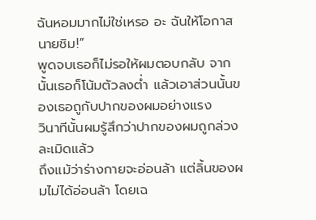ฉันหอมมากไม่ใช่เหรอ อะ ฉันให้โอกาสนายชิม!”
พูดจบเธอก็ไม่รอให้ผมตอบกลับ จากนั้นเธอก็โน้มตัวลงต่ำ แล้วเอาส่วนนั้นของเธอถูกับปากของผมอย่างแรง
วินาทีนั้นผมรู้สึกว่าปากของผมถูกล่วงละเมิดแล้ว
ถึงแม้ว่าร่างกายจะอ่อนล้า แต่ลิ้นของผมไม่ได้อ่อนล้า โดยเฉ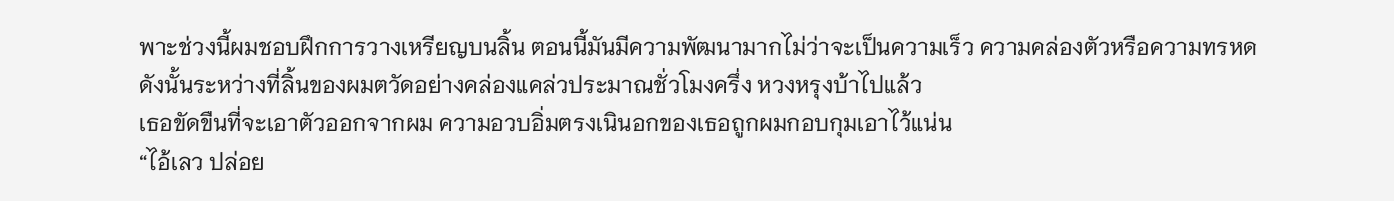พาะช่วงนี้ผมชอบฝึกการวางเหรียญบนลิ้น ตอนนี้มันมีความพัฒนามากไม่ว่าจะเป็นความเร็ว ความคล่องตัวหรือความทรหด
ดังนั้นระหว่างที่ลิ้นของผมตวัดอย่างคล่องแคล่วประมาณชั่วโมงครึ่ง หวงหรุงบ้าไปแล้ว
เธอขัดขืนที่จะเอาตัวออกจากผม ความอวบอิ่มตรงเนินอกของเธอถูกผมกอบกุมเอาไว้แน่น
“ไอ้เลว ปล่อย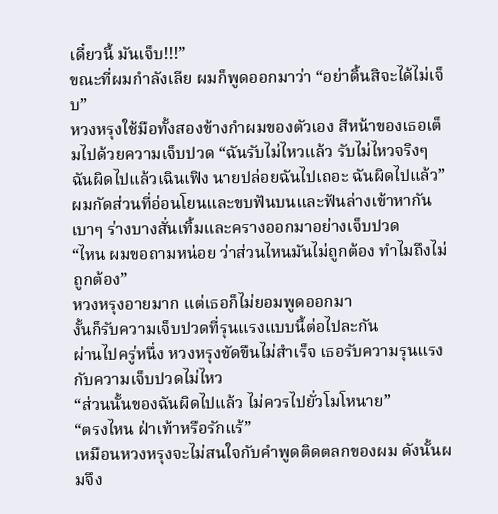เดี๋ยวนี้ มันเจ็บ!!!”
ขณะที่ผมกำลังเลีย ผมก็พูดออกมาว่า “อย่าดิ้นสิจะได้ไม่เจ็บ”
หวงหรุงใช้มือทั้งสองข้างกำผมของตัวเอง สีหน้าของเธอเต็มไปด้วยความเจ็บปวด “ฉันรับไม่ไหวแล้ว รับไม่ไหวจริงๆ ฉันผิดไปแล้วเฉินเฟิง นายปล่อยฉันไปเถอะ ฉันผิดไปแล้ว”
ผมกัดส่วนที่อ่อนโยนและขบฟันบนและฟันล่างเข้าหากันเบาๆ ร่างบางสั่นเทิ้มและครางออกมาอย่างเจ็บปวด
“ไหน ผมขอถามหน่อย ว่าส่วนไหนมันไม่ถูกต้อง ทำไมถึงไม่ถูกต้อง”
หวงหรุงอายมาก แต่เธอก็ไม่ยอมพูดออกมา
งั้นก็รับความเจ็บปวดที่รุนแรงแบบนี้ต่อไปละกัน
ผ่านไปครู่หนึ่ง หวงหรุงขัดขืนไม่สำเร็จ เธอรับความรุนแรงกับความเจ็บปวดไม่ไหว
“ส่วนนั้นของฉันผิดไปแล้ว ไม่ควรไปยั่วโมโหนาย”
“ตรงไหน ฝ่าเท้าหรือรักแร้”
เหมือนหวงหรุงจะไม่สนใจกับคำพูดติดตลกของผม ดังนั้นผมจึง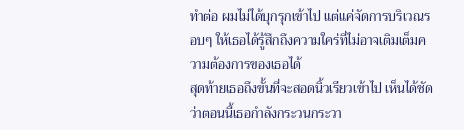ทำต่อ ผมไม่ได้บุกรุกเข้าไป แต่แค่จัดการบริเวณรอบๆ ให้เธอได้รู้สึกถึงความใคร่ที่ไม่อาจเติมเต็มความต้องการของเธอได้
สุดท้ายเธอถึงขั้นที่จะสอดนิ้วเรียวเข้าไป เห็นได้ชัดว่าตอนนี้เธอกำลังกระวนกระวา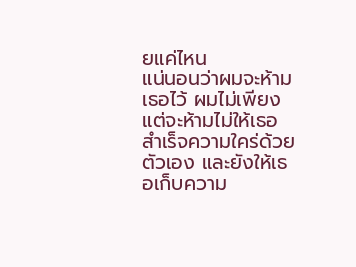ยแค่ไหน
แน่นอนว่าผมจะห้ามเธอไว้ ผมไม่เพียงแต่จะห้ามไม่ให้เธอสำเร็จความใคร่ด้วยตัวเอง และยังให้เธอเก็บความ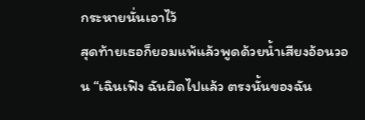กระหายนั่นเอาไว้
สุดท้ายเธอก็ยอมแพ้แล้วพูดด้วยน้ำเสียงอ้อนวอน “เฉินเฟิง ฉันผิดไปแล้ว ตรงนั้นของฉัน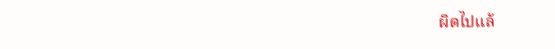ผิดไปแล้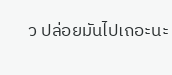ว ปล่อยมันไปเถอะนะ